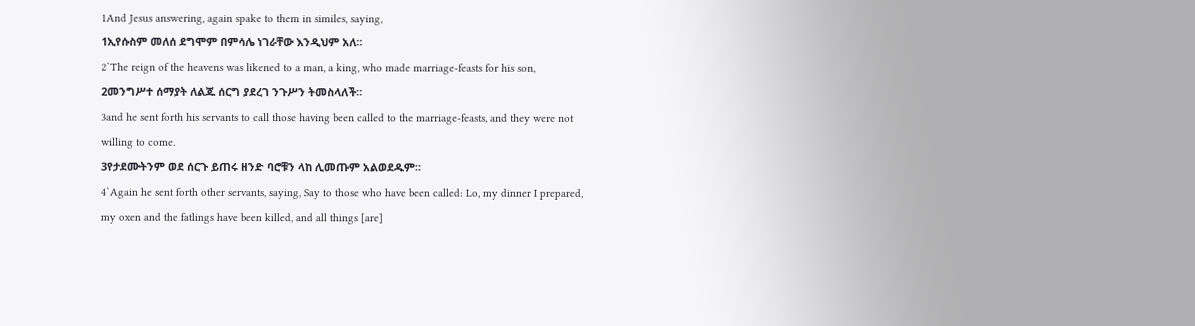1And Jesus answering, again spake to them in similes, saying,
1ኢየሱስም መለሰ ደግሞም በምሳሌ ነገራቸው እንዲህም አለ።
2`The reign of the heavens was likened to a man, a king, who made marriage-feasts for his son,
2መንግሥተ ሰማያት ለልጁ ሰርግ ያደረገ ንጉሥን ትመስላለች።
3and he sent forth his servants to call those having been called to the marriage-feasts, and they were not willing to come.
3የታደሙትንም ወደ ሰርጉ ይጠሩ ዘንድ ባሮቹን ላከ ሊመጡም አልወደዱም።
4`Again he sent forth other servants, saying, Say to those who have been called: Lo, my dinner I prepared, my oxen and the fatlings have been killed, and all things [are]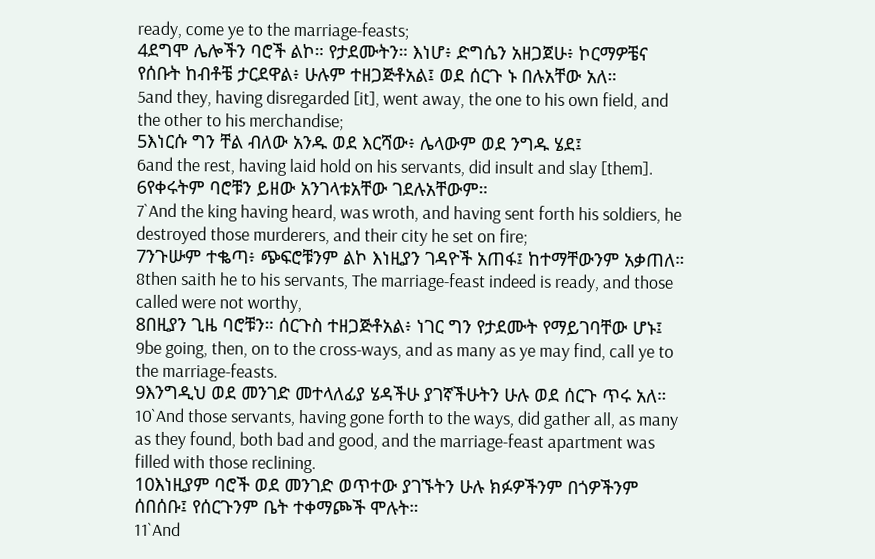ready, come ye to the marriage-feasts;
4ደግሞ ሌሎችን ባሮች ልኮ። የታደሙትን። እነሆ፥ ድግሴን አዘጋጀሁ፥ ኮርማዎቼና የሰቡት ከብቶቼ ታርደዋል፥ ሁሉም ተዘጋጅቶአል፤ ወደ ሰርጉ ኑ በሉአቸው አለ።
5and they, having disregarded [it], went away, the one to his own field, and the other to his merchandise;
5እነርሱ ግን ቸል ብለው አንዱ ወደ እርሻው፥ ሌላውም ወደ ንግዱ ሄደ፤
6and the rest, having laid hold on his servants, did insult and slay [them].
6የቀሩትም ባሮቹን ይዘው አንገላቱአቸው ገደሉአቸውም።
7`And the king having heard, was wroth, and having sent forth his soldiers, he destroyed those murderers, and their city he set on fire;
7ንጉሡም ተቈጣ፥ ጭፍሮቹንም ልኮ እነዚያን ገዳዮች አጠፋ፤ ከተማቸውንም አቃጠለ።
8then saith he to his servants, The marriage-feast indeed is ready, and those called were not worthy,
8በዚያን ጊዜ ባሮቹን። ሰርጉስ ተዘጋጅቶአል፥ ነገር ግን የታደሙት የማይገባቸው ሆኑ፤
9be going, then, on to the cross-ways, and as many as ye may find, call ye to the marriage-feasts.
9እንግዲህ ወደ መንገድ መተላለፊያ ሄዳችሁ ያገኛችሁትን ሁሉ ወደ ሰርጉ ጥሩ አለ።
10`And those servants, having gone forth to the ways, did gather all, as many as they found, both bad and good, and the marriage-feast apartment was filled with those reclining.
10እነዚያም ባሮች ወደ መንገድ ወጥተው ያገኙትን ሁሉ ክፉዎችንም በጎዎችንም ሰበሰቡ፤ የሰርጉንም ቤት ተቀማጮች ሞሉት።
11`And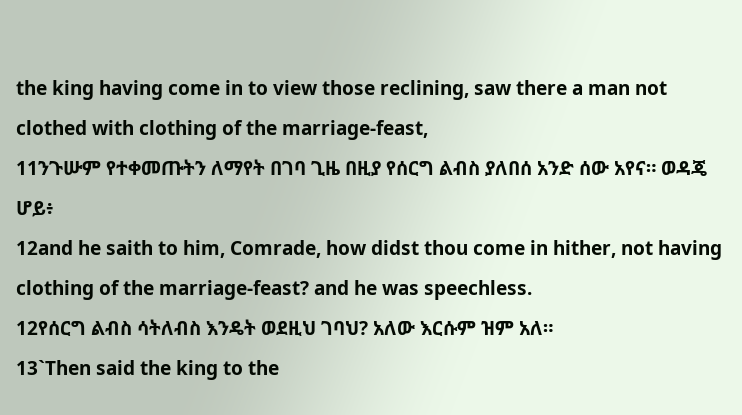the king having come in to view those reclining, saw there a man not clothed with clothing of the marriage-feast,
11ንጉሡም የተቀመጡትን ለማየት በገባ ጊዜ በዚያ የሰርግ ልብስ ያለበሰ አንድ ሰው አየና። ወዳጄ ሆይ፥
12and he saith to him, Comrade, how didst thou come in hither, not having clothing of the marriage-feast? and he was speechless.
12የሰርግ ልብስ ሳትለብስ እንዴት ወደዚህ ገባህ? አለው እርሱም ዝም አለ።
13`Then said the king to the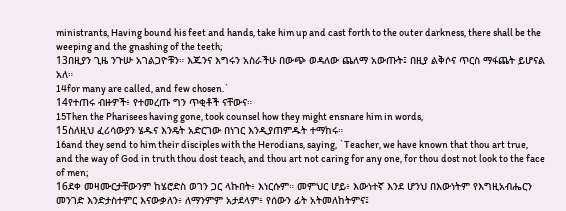ministrants, Having bound his feet and hands, take him up and cast forth to the outer darkness, there shall be the weeping and the gnashing of the teeth;
13በዚያን ጊዜ ንጉሡ አገልጋዮቹን። እጁንና እግሩን አስራችሁ በውጭ ወዳለው ጨለማ አውጡት፤ በዚያ ልቅሶና ጥርስ ማፋጨት ይሆናል አለ።
14for many are called, and few chosen.`
14የተጠሩ ብዙዎች፥ የተመረጡ ግን ጥቂቶች ናቸውና።
15Then the Pharisees having gone, took counsel how they might ensnare him in words,
15ስለዚህ ፈሪሳውያን ሄዱና እንዴት አድርገው በነገር እንዲያጠምዱት ተማከሩ።
16and they send to him their disciples with the Herodians, saying, `Teacher, we have known that thou art true, and the way of God in truth thou dost teach, and thou art not caring for any one, for thou dost not look to the face of men;
16ደቀ መዛሙርታቸውንም ከሄሮድስ ወገን ጋር ላኩበት፥ እነርሱም። መምህር ሆይ፥ እውነተኛ እንደ ሆንህ በእውነትም የእግዚአብሔርን መንገድ እንድታስተምር እናውቃለን፥ ለማንምም አታደላም፥ የሰውን ፊት አትመለከትምና፤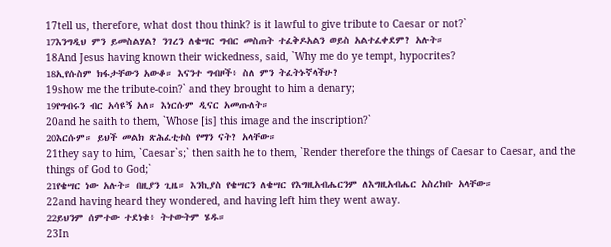17tell us, therefore, what dost thou think? is it lawful to give tribute to Caesar or not?`
17እንግዲህ ምን ይመስልሃል? ንገረን ለቄሣር ግብር መስጠት ተፈቅዶአልን ወይስ አልተፈቀደም? አሉት።
18And Jesus having known their wickedness, said, `Why me do ye tempt, hypocrites?
18ኢየሱስም ክፋታቸውን አውቆ። እናንተ ግብዞች፥ ስለ ምን ትፈትኑኛላችሁ?
19show me the tribute-coin?` and they brought to him a denary;
19የግብሩን ብር አሳዩኝ አለ። እነርሱም ዲናር አመጡለት።
20and he saith to them, `Whose [is] this image and the inscription?`
20እርሱም። ይህች መልክ ጽሕፈቲቱስ የማን ናት? አላቸው።
21they say to him, `Caesar`s;` then saith he to them, `Render therefore the things of Caesar to Caesar, and the things of God to God;`
21የቄሣር ነው አሉት። በዚያን ጊዜ። እንኪያስ የቄሣርን ለቄሣር የእግዚአብሔርንም ለእግዚአብሔር አስረክቡ አላቸው።
22and having heard they wondered, and having left him they went away.
22ይህንም ሰምተው ተደነቁ፥ ትተውትም ሄዱ።
23In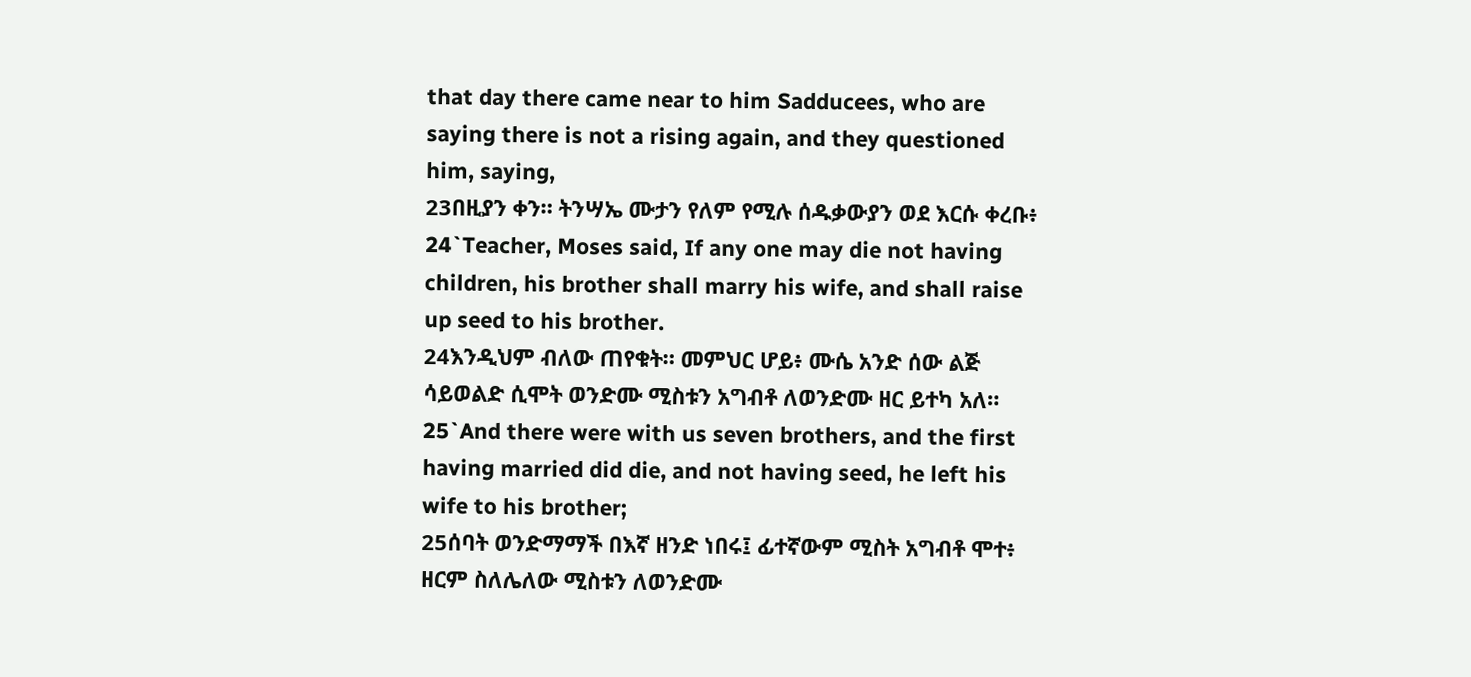that day there came near to him Sadducees, who are saying there is not a rising again, and they questioned him, saying,
23በዚያን ቀን። ትንሣኤ ሙታን የለም የሚሉ ሰዱቃውያን ወደ እርሱ ቀረቡ፥
24`Teacher, Moses said, If any one may die not having children, his brother shall marry his wife, and shall raise up seed to his brother.
24እንዲህም ብለው ጠየቁት። መምህር ሆይ፥ ሙሴ አንድ ሰው ልጅ ሳይወልድ ሲሞት ወንድሙ ሚስቱን አግብቶ ለወንድሙ ዘር ይተካ አለ።
25`And there were with us seven brothers, and the first having married did die, and not having seed, he left his wife to his brother;
25ሰባት ወንድማማች በእኛ ዘንድ ነበሩ፤ ፊተኛውም ሚስት አግብቶ ሞተ፥ ዘርም ስለሌለው ሚስቱን ለወንድሙ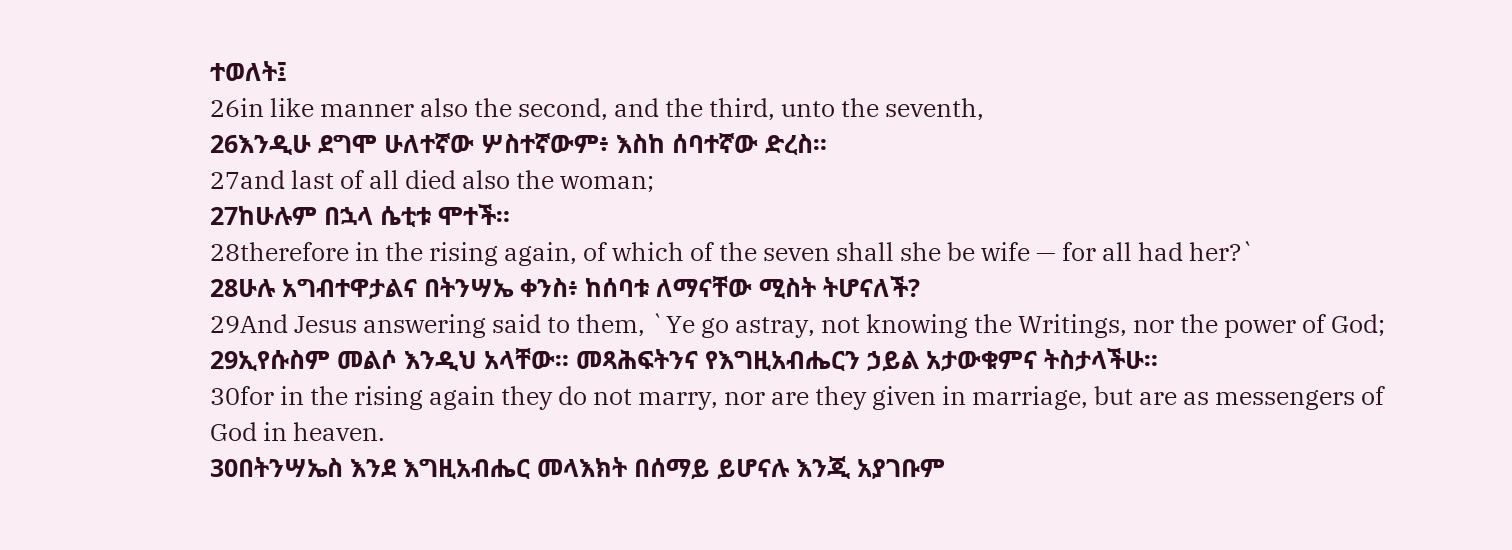ተወለት፤
26in like manner also the second, and the third, unto the seventh,
26እንዲሁ ደግሞ ሁለተኛው ሦስተኛውም፥ እስከ ሰባተኛው ድረስ።
27and last of all died also the woman;
27ከሁሉም በኋላ ሴቲቱ ሞተች።
28therefore in the rising again, of which of the seven shall she be wife — for all had her?`
28ሁሉ አግብተዋታልና በትንሣኤ ቀንስ፥ ከሰባቱ ለማናቸው ሚስት ትሆናለች?
29And Jesus answering said to them, `Ye go astray, not knowing the Writings, nor the power of God;
29ኢየሱስም መልሶ እንዲህ አላቸው። መጻሕፍትንና የእግዚአብሔርን ኃይል አታውቁምና ትስታላችሁ።
30for in the rising again they do not marry, nor are they given in marriage, but are as messengers of God in heaven.
30በትንሣኤስ እንደ እግዚአብሔር መላእክት በሰማይ ይሆናሉ እንጂ አያገቡም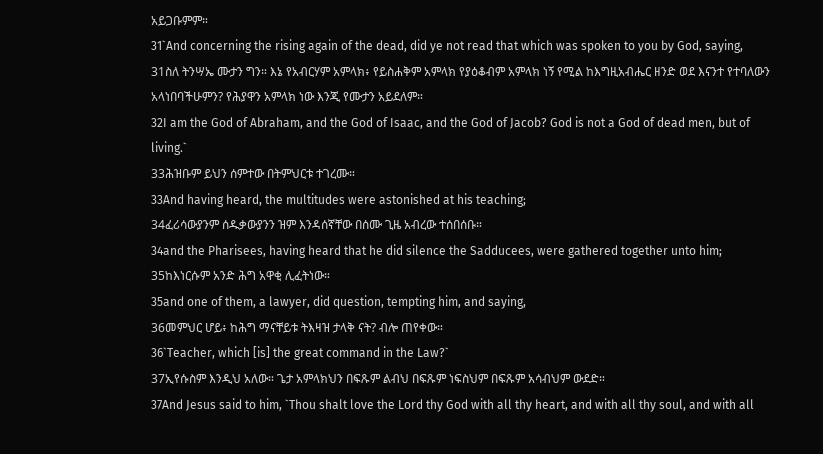አይጋቡምም።
31`And concerning the rising again of the dead, did ye not read that which was spoken to you by God, saying,
31ስለ ትንሣኤ ሙታን ግን። እኔ የአብርሃም አምላክ፥ የይስሐቅም አምላክ የያዕቆብም አምላክ ነኝ የሚል ከእግዚአብሔር ዘንድ ወደ እናንተ የተባለውን አላነበባችሁምን? የሕያዋን አምላክ ነው እንጂ የሙታን አይደለም።
32I am the God of Abraham, and the God of Isaac, and the God of Jacob? God is not a God of dead men, but of living.`
33ሕዝቡም ይህን ሰምተው በትምህርቱ ተገረሙ።
33And having heard, the multitudes were astonished at his teaching;
34ፈሪሳውያንም ሰዱቃውያንን ዝም እንዳሰኛቸው በሰሙ ጊዜ አብረው ተሰበሰቡ።
34and the Pharisees, having heard that he did silence the Sadducees, were gathered together unto him;
35ከእነርሱም አንድ ሕግ አዋቂ ሊፈትነው።
35and one of them, a lawyer, did question, tempting him, and saying,
36መምህር ሆይ፥ ከሕግ ማናቸይቱ ትእዛዝ ታላቅ ናት? ብሎ ጠየቀው።
36`Teacher, which [is] the great command in the Law?`
37ኢየሱስም እንዲህ አለው። ጌታ አምላክህን በፍጹም ልብህ በፍጹም ነፍስህም በፍጹም አሳብህም ውደድ።
37And Jesus said to him, `Thou shalt love the Lord thy God with all thy heart, and with all thy soul, and with all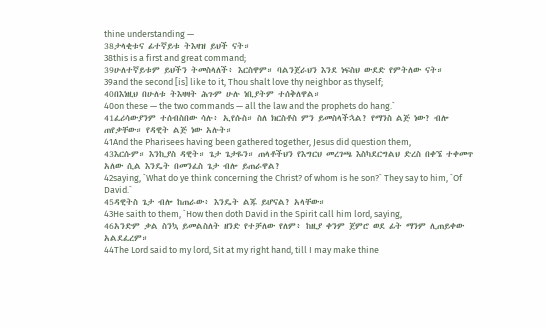thine understanding —
38ታላቂቱና ፊተኛይቱ ትእዛዝ ይህች ናት።
38this is a first and great command;
39ሁለተኛይቱም ይህችን ትመስላለች፥ እርስዋም። ባልንጀራህን እንደ ነፍስህ ውደድ የምትለው ናት።
39and the second [is] like to it, Thou shalt love thy neighbor as thyself;
40በእነዚህ በሁለቱ ትእዛዛት ሕጉም ሁሉ ነቢያትም ተሰቅለዋል።
40on these — the two commands — all the law and the prophets do hang.`
41ፈሪሳውያንም ተሰብስበው ሳሉ፥ ኢየሱስ። ስለ ክርስቶስ ምን ይመስላችኋል? የማንስ ልጅ ነው? ብሎ ጠየቃቸው። የዳዊት ልጅ ነው አሉት።
41And the Pharisees having been gathered together, Jesus did question them,
43እርሱም። እንኪያስ ዳዊት። ጌታ ጌታዬን። ጠላቶችህን የእግርህ መረገጫ እስካደርግልህ ድረስ በቀኜ ተቀመጥ አለው ሲል እንዴት በመንፈስ ጌታ ብሎ ይጠራዋል?
42saying, `What do ye think concerning the Christ? of whom is he son?` They say to him, `Of David.`
45ዳዊትስ ጌታ ብሎ ከጠራው፥ እንዴት ልጁ ይሆናል? አላቸው።
43He saith to them, `How then doth David in the Spirit call him lord, saying,
46አንድም ቃል ስንኳ ይመልስለት ዘንድ የተቻለው የለም፥ ከዚያ ቀንም ጀምሮ ወደ ፊት ማንም ሊጠይቀው አልደፈረም።
44The Lord said to my lord, Sit at my right hand, till I may make thine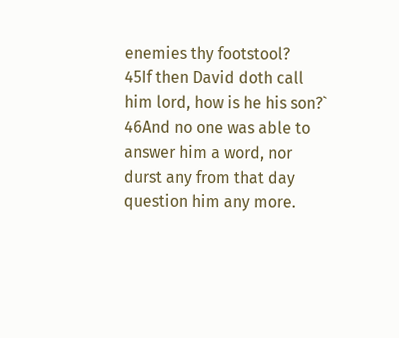enemies thy footstool?
45If then David doth call him lord, how is he his son?`
46And no one was able to answer him a word, nor durst any from that day question him any more.